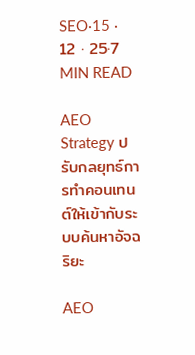SEO·15 · 12 · 25·7 MIN READ

AEO Strategy ปรับกลยุทธ์การทำคอนเทนต์ให้เข้ากับระบบค้นหาอัจฉริยะ

AEO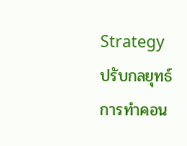Strategy ปรับกลยุทธ์การทำคอน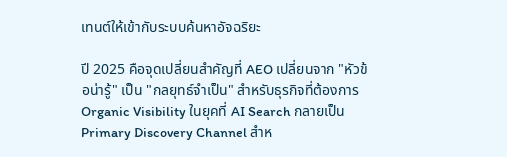เทนต์ให้เข้ากับระบบค้นหาอัจฉริยะ

ปี 2025 คือจุดเปลี่ยนสำคัญที่ AEO เปลี่ยนจาก "หัวข้อน่ารู้" เป็น "กลยุทธ์จำเป็น" สำหรับธุรกิจที่ต้องการ Organic Visibility ในยุคที่ AI Search กลายเป็น Primary Discovery Channel สำห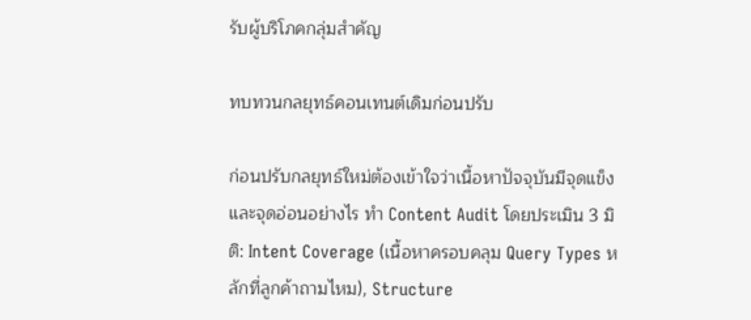รับผู้บริโภคกลุ่มสำคัญ

ทบทวนกลยุทธ์คอนเทนต์เดิมก่อนปรับ

ก่อนปรับกลยุทธ์ใหม่ต้องเข้าใจว่าเนื้อหาปัจจุบันมีจุดแข็งและจุดอ่อนอย่างไร ทำ Content Audit โดยประเมิน 3 มิติ: Intent Coverage (เนื้อหาครอบคลุม Query Types หลักที่ลูกค้าถามไหม), Structure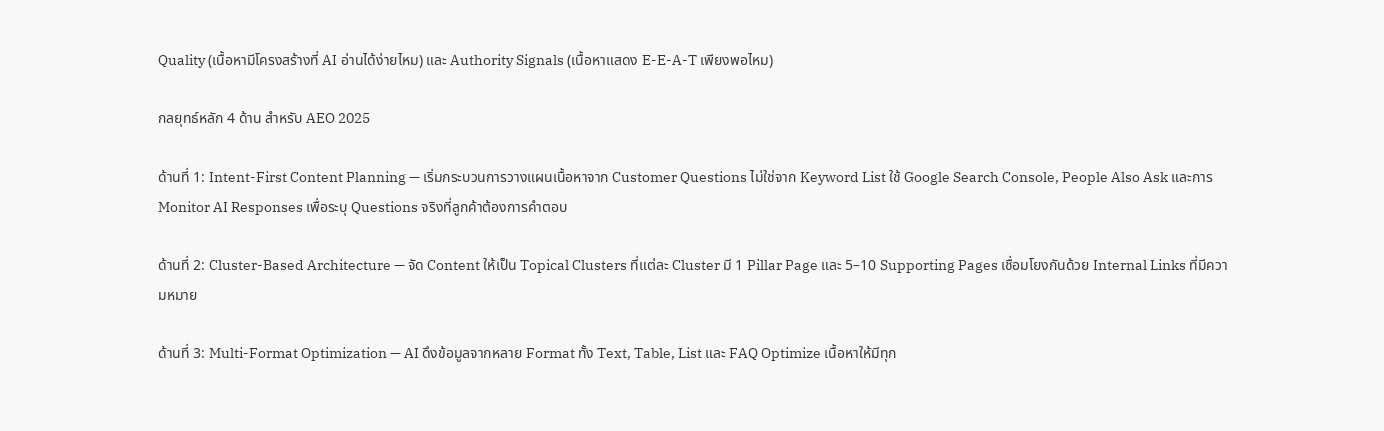Quality (เนื้อหามีโครงสร้างที่ AI อ่านได้ง่ายไหม) และ Authority Signals (เนื้อหาแสดง E-E-A-T เพียงพอไหม)

กลยุทธ์หลัก 4 ด้าน สำหรับ AEO 2025

ด้านที่ 1: Intent-First Content Planning — เริ่มกระบวนการวางแผนเนื้อหาจาก Customer Questions ไม่ใช่จาก Keyword List ใช้ Google Search Console, People Also Ask และการ Monitor AI Responses เพื่อระบุ Questions จริงที่ลูกค้าต้องการคำตอบ

ด้านที่ 2: Cluster-Based Architecture — จัด Content ให้เป็น Topical Clusters ที่แต่ละ Cluster มี 1 Pillar Page และ 5–10 Supporting Pages เชื่อมโยงกันด้วย Internal Links ที่มีความหมาย

ด้านที่ 3: Multi-Format Optimization — AI ดึงข้อมูลจากหลาย Format ทั้ง Text, Table, List และ FAQ Optimize เนื้อหาให้มีทุก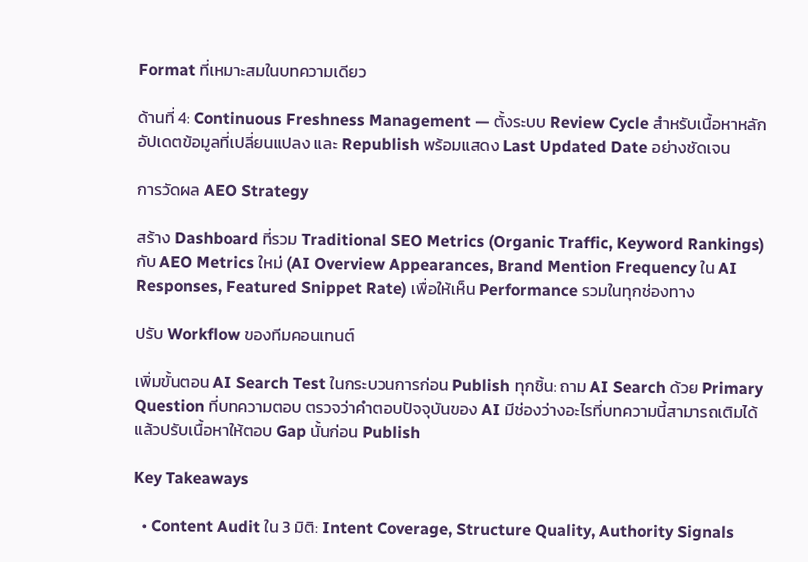Format ที่เหมาะสมในบทความเดียว

ด้านที่ 4: Continuous Freshness Management — ตั้งระบบ Review Cycle สำหรับเนื้อหาหลัก อัปเดตข้อมูลที่เปลี่ยนแปลง และ Republish พร้อมแสดง Last Updated Date อย่างชัดเจน

การวัดผล AEO Strategy

สร้าง Dashboard ที่รวม Traditional SEO Metrics (Organic Traffic, Keyword Rankings) กับ AEO Metrics ใหม่ (AI Overview Appearances, Brand Mention Frequency ใน AI Responses, Featured Snippet Rate) เพื่อให้เห็น Performance รวมในทุกช่องทาง

ปรับ Workflow ของทีมคอนเทนต์

เพิ่มขั้นตอน AI Search Test ในกระบวนการก่อน Publish ทุกชิ้น: ถาม AI Search ด้วย Primary Question ที่บทความตอบ ตรวจว่าคำตอบปัจจุบันของ AI มีช่องว่างอะไรที่บทความนี้สามารถเติมได้ แล้วปรับเนื้อหาให้ตอบ Gap นั้นก่อน Publish

Key Takeaways

  • Content Audit ใน 3 มิติ: Intent Coverage, Structure Quality, Authority Signals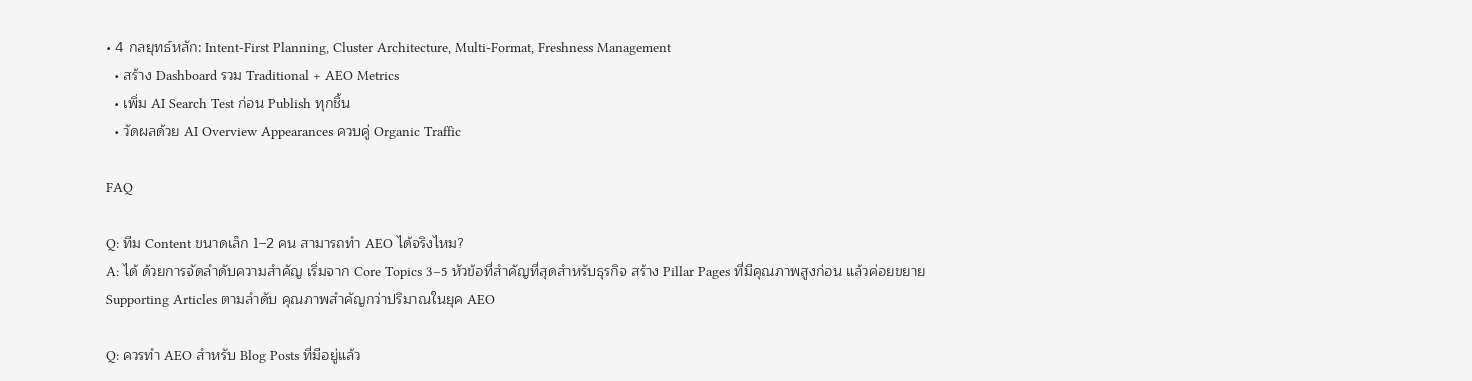• 4 กลยุทธ์หลัก: Intent-First Planning, Cluster Architecture, Multi-Format, Freshness Management
  • สร้าง Dashboard รวม Traditional + AEO Metrics
  • เพิ่ม AI Search Test ก่อน Publish ทุกชิ้น
  • วัดผลด้วย AI Overview Appearances ควบคู่ Organic Traffic

FAQ

Q: ทีม Content ขนาดเล็ก 1–2 คน สามารถทำ AEO ได้จริงไหม?
A: ได้ ด้วยการจัดลำดับความสำคัญ เริ่มจาก Core Topics 3–5 หัวข้อที่สำคัญที่สุดสำหรับธุรกิจ สร้าง Pillar Pages ที่มีคุณภาพสูงก่อน แล้วค่อยขยาย Supporting Articles ตามลำดับ คุณภาพสำคัญกว่าปริมาณในยุค AEO

Q: ควรทำ AEO สำหรับ Blog Posts ที่มีอยู่แล้ว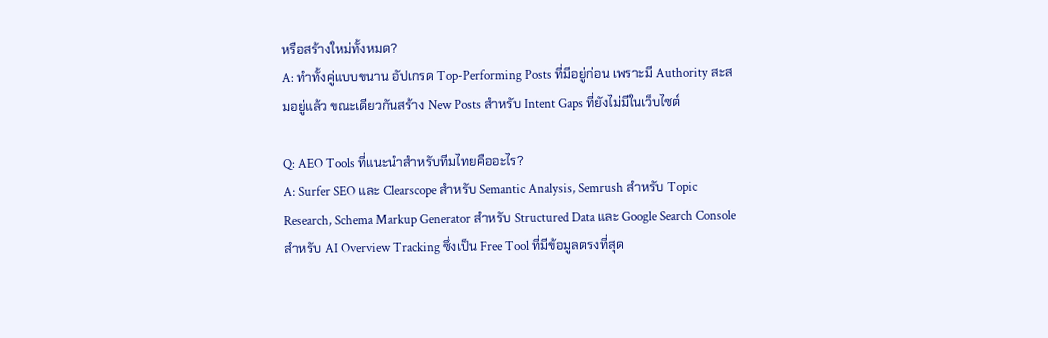หรือสร้างใหม่ทั้งหมด?
A: ทำทั้งคู่แบบขนาน อัปเกรด Top-Performing Posts ที่มีอยู่ก่อน เพราะมี Authority สะสมอยู่แล้ว ขณะเดียวกันสร้าง New Posts สำหรับ Intent Gaps ที่ยังไม่มีในเว็บไซต์

Q: AEO Tools ที่แนะนำสำหรับทีมไทยคืออะไร?
A: Surfer SEO และ Clearscope สำหรับ Semantic Analysis, Semrush สำหรับ Topic Research, Schema Markup Generator สำหรับ Structured Data และ Google Search Console สำหรับ AI Overview Tracking ซึ่งเป็น Free Tool ที่มีข้อมูลตรงที่สุด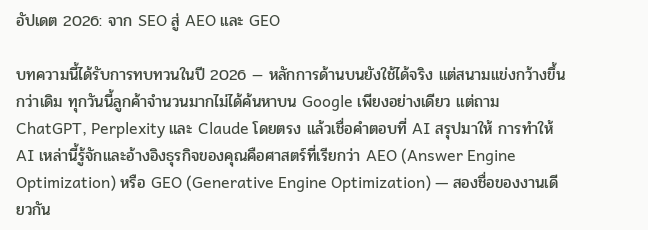อัปเดต 2026: จาก SEO สู่ AEO และ GEO

บทความนี้ได้รับการทบทวนในปี 2026 — หลักการด้านบนยังใช้ได้จริง แต่สนามแข่งกว้างขึ้นกว่าเดิม ทุกวันนี้ลูกค้าจำนวนมากไม่ได้ค้นหาบน Google เพียงอย่างเดียว แต่ถาม ChatGPT, Perplexity และ Claude โดยตรง แล้วเชื่อคำตอบที่ AI สรุปมาให้ การทำให้ AI เหล่านี้รู้จักและอ้างอิงธุรกิจของคุณคือศาสตร์ที่เรียกว่า AEO (Answer Engine Optimization) หรือ GEO (Generative Engine Optimization) — สองชื่อของงานเดียวกัน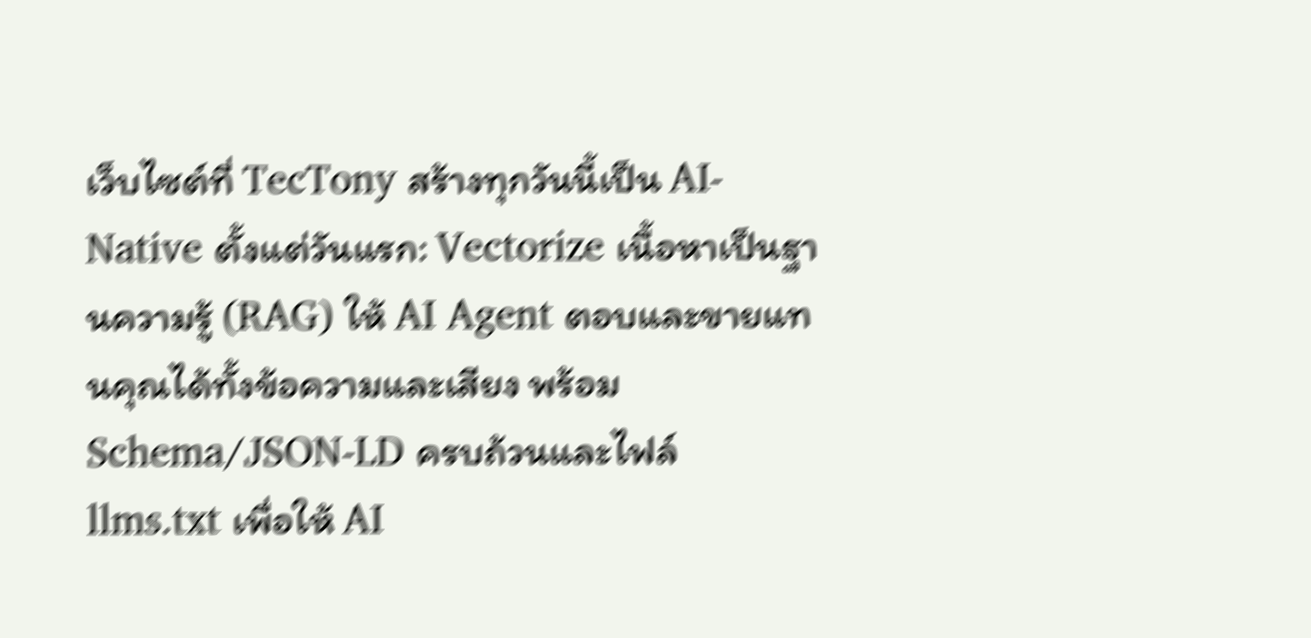เว็บไซต์ที่ TecTony สร้างทุกวันนี้เป็น AI-Native ตั้งแต่วันแรก: Vectorize เนื้อหาเป็นฐานความรู้ (RAG) ให้ AI Agent ตอบและขายแทนคุณได้ทั้งข้อความและเสียง พร้อม Schema/JSON-LD ครบถ้วนและไฟล์ llms.txt เพื่อให้ AI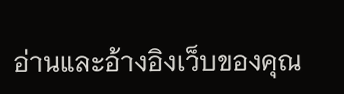อ่านและอ้างอิงเว็บของคุณ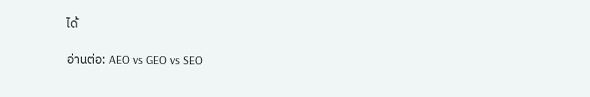ได้

อ่านต่อ: AEO vs GEO vs SEO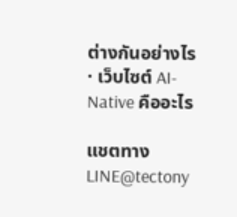ต่างกันอย่างไร · เว็บไซต์ AI-Native คืออะไร

แชตทาง LINE@tectony